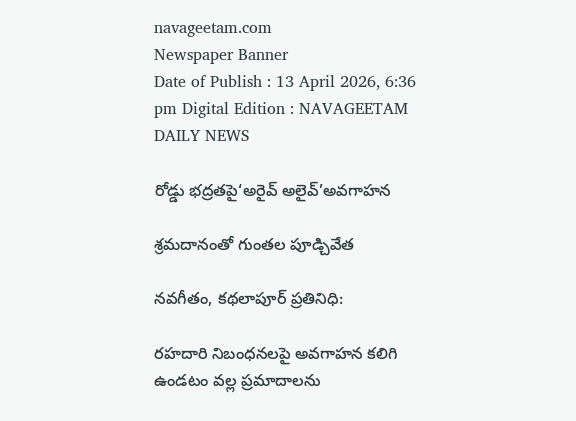navageetam.com
Newspaper Banner
Date of Publish : 13 April 2026, 6:36 pm Digital Edition : NAVAGEETAM DAILY NEWS

రోడ్డు భద్రతపై‘అరైవ్ అలైవ్’అవగాహన

శ్రమదానంతో గుంతల పూడ్చివేత

నవగీతం, కథలాపూర్ ప్రతినిధి:

రహదారి నిబంధనలపై అవగాహన కలిగి ఉండటం వల్ల ప్రమాదాలను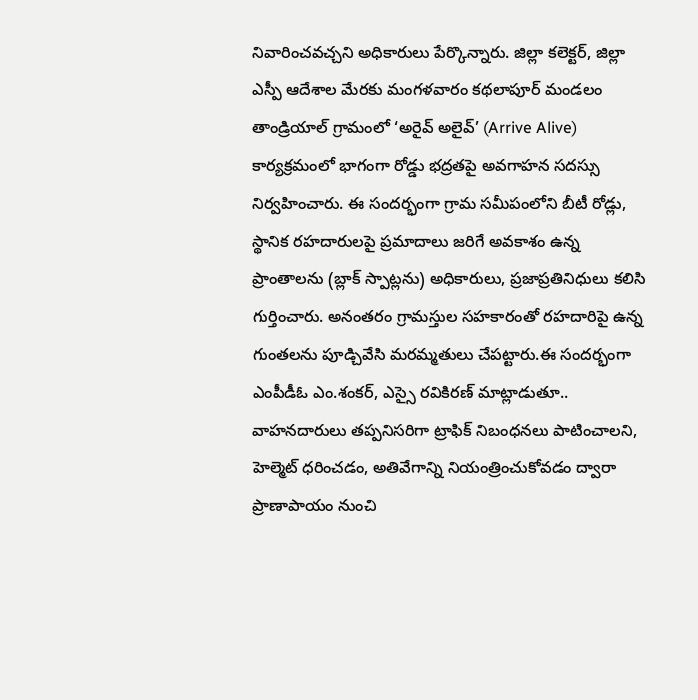నివారించవచ్చని అధికారులు పేర్కొన్నారు. జిల్లా కలెక్టర్, జిల్లా ఎస్పీ ఆదేశాల మేరకు మంగళవారం కథలాపూర్ మండలం తాండ్రియాల్ గ్రామంలో ‘అరైవ్ అలైవ్’ (Arrive Alive) కార్యక్రమంలో భాగంగా రోడ్డు భద్రతపై అవగాహన సదస్సు నిర్వహించారు. ఈ సందర్భంగా గ్రామ సమీపంలోని బీటీ రోడ్లు, స్థానిక రహదారులపై ప్రమాదాలు జరిగే అవకాశం ఉన్న ప్రాంతాలను (బ్లాక్ స్పాట్లను) అధికారులు, ప్రజాప్రతినిధులు కలిసి గుర్తించారు. అనంతరం గ్రామస్తుల సహకారంతో రహదారిపై ఉన్న గుంతలను పూడ్చివేసి మరమ్మతులు చేపట్టారు.ఈ సందర్భంగా ఎంపీడీఓ ఎం.శంకర్, ఎస్సై రవికిరణ్ మాట్లాడుతూ.. వాహనదారులు తప్పనిసరిగా ట్రాఫిక్ నిబంధనలు పాటించాలని, హెల్మెట్ ధరించడం, అతివేగాన్ని నియంత్రించుకోవడం ద్వారా ప్రాణాపాయం నుంచి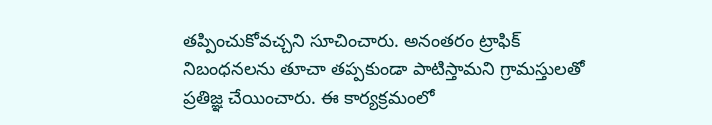తప్పించుకోవచ్చని సూచించారు. అనంతరం ట్రాఫిక్ నిబంధనలను తూచా తప్పకుండా పాటిస్తామని గ్రామస్తులతో ప్రతిజ్ఞ చేయించారు. ఈ కార్యక్రమంలో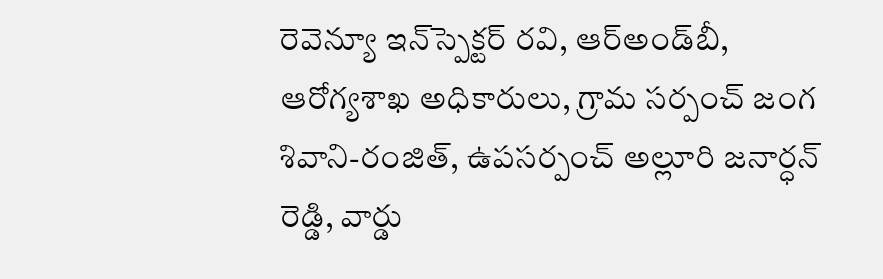రెవెన్యూ ఇన్‌స్పెక్టర్ రవి, ఆర్‌అండ్‌బీ, ఆరోగ్యశాఖ అధికారులు, గ్రామ సర్పంచ్ జంగ శివాని-రంజిత్, ఉపసర్పంచ్ అల్లూరి జనార్ధన్ రెడ్డి, వార్డు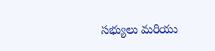సభ్యులు మరియు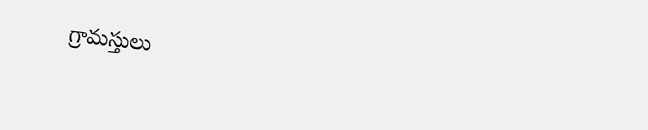గ్రామస్తులు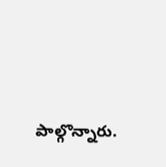పాల్గొన్నారు.